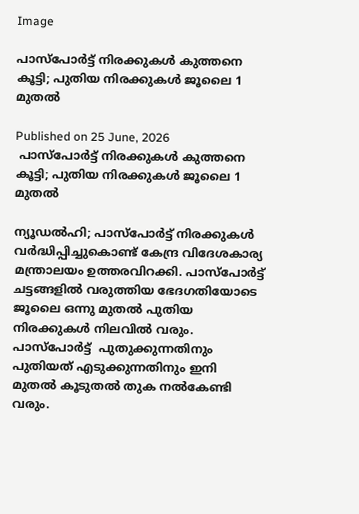Image

പാസ്‌പോർട്ട് നിരക്കുകൾ കുത്തനെ കൂട്ടി; പുതിയ നിരക്കുകൾ ജൂലൈ 1 മുതൽ

Published on 25 June, 2026
 പാസ്‌പോർട്ട് നിരക്കുകൾ കുത്തനെ കൂട്ടി; പുതിയ നിരക്കുകൾ ജൂലൈ 1 മുതൽ

ന്യൂഡൽഹി; പാസ്പോർട്ട് നിരക്കുകൾ വർദ്ധിപ്പിച്ചുകൊണ്ട് കേന്ദ്ര വിദേശകാര്യ മന്ത്രാലയം ഉത്തരവിറക്കി. പാസ്പോർട്ട് ചട്ടങ്ങളിൽ വരുത്തിയ ഭേദഗതിയോടെ ജൂലൈ ഒന്നു മുതൽ പുതിയ നിരക്കുകൾ നിലവിൽ വരും. പാസ്പോർട്ട്  പുതുക്കുന്നതിനും പുതിയത് എടുക്കുന്നതിനും ഇനി മുതൽ കൂടുതൽ തുക നൽകേണ്ടി വരും.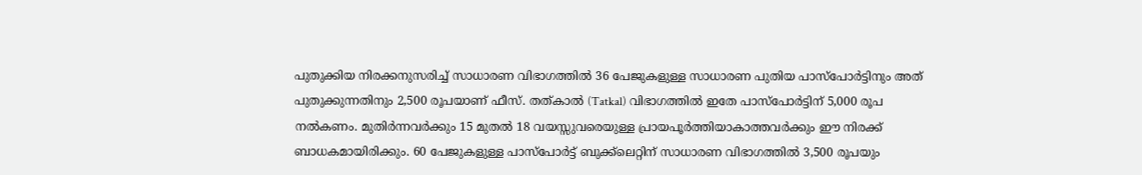പുതുക്കിയ നിരക്കനുസരിച്ച് സാധാരണ വിഭാഗത്തിൽ 36 പേജുകളുള്ള സാധാരണ പുതിയ പാസ്പോർട്ടിനും അത് പുതുക്കുന്നതിനും 2,500 രൂപയാണ് ഫീസ്. തത്കാൽ (Tatkal) വിഭാഗത്തിൽ ഇതേ പാസ്പോർട്ടിന് 5,000 രൂപ നൽകണം. മുതിർന്നവർക്കും 15 മുതൽ 18 വയസ്സുവരെയുള്ള പ്രായപൂർത്തിയാകാത്തവർക്കും ഈ നിരക്ക് ബാധകമായിരിക്കും. 60 പേജുകളുള്ള പാസ്പോർട്ട് ബുക്ക്‌ലെറ്റിന് സാധാരണ വിഭാഗത്തിൽ 3,500 രൂപയും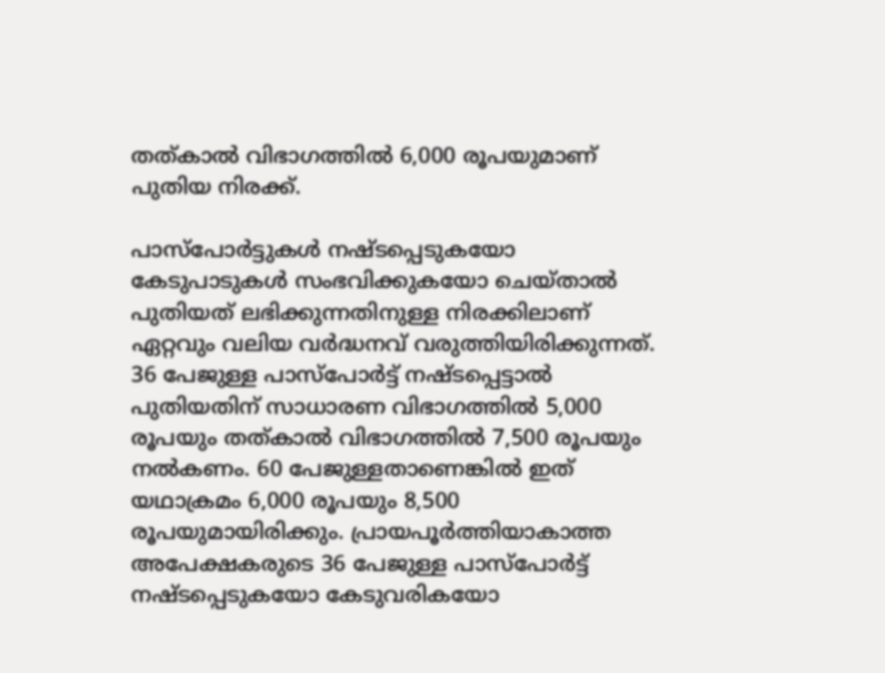തത്കാൽ വിഭാഗത്തിൽ 6,000 രൂപയുമാണ് പുതിയ നിരക്ക്.

പാസ്പോർട്ടുകൾ നഷ്ടപ്പെടുകയോ കേടുപാടുകൾ സംഭവിക്കുകയോ ചെയ്താൽ പുതിയത് ലഭിക്കുന്നതിനുള്ള നിരക്കിലാണ് ഏറ്റവും വലിയ വർദ്ധനവ് വരുത്തിയിരിക്കുന്നത്. 36 പേജുള്ള പാസ്പോർട്ട് നഷ്ടപ്പെട്ടാൽ പുതിയതിന് സാധാരണ വിഭാഗത്തിൽ 5,000 രൂപയും തത്കാൽ വിഭാഗത്തിൽ 7,500 രൂപയും നൽകണം. 60 പേജുള്ളതാണെങ്കിൽ ഇത് യഥാക്രമം 6,000 രൂപയും 8,500 രൂപയുമായിരിക്കും. പ്രായപൂർത്തിയാകാത്ത അപേക്ഷകരുടെ 36 പേജുള്ള പാസ്പോർട്ട് നഷ്ടപ്പെടുകയോ കേടുവരികയോ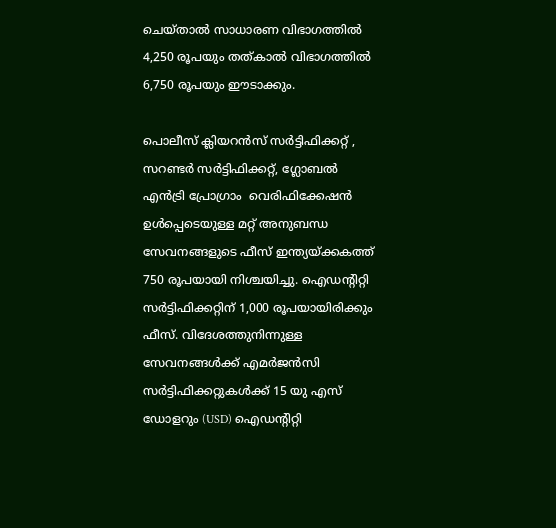ചെയ്താൽ സാധാരണ വിഭാഗത്തിൽ 4,250 രൂപയും തത്കാൽ വിഭാഗത്തിൽ 6,750 രൂപയും ഈടാക്കും.

പൊലീസ് ക്ലിയറൻസ് സർട്ടിഫിക്കറ്റ് , സറണ്ടർ സർട്ടിഫിക്കറ്റ്, ഗ്ലോബൽ എൻട്രി പ്രോഗ്രാം  വെരിഫിക്കേഷൻ ഉൾപ്പെടെയുള്ള മറ്റ് അനുബന്ധ സേവനങ്ങളുടെ ഫീസ് ഇന്ത്യയ്ക്കകത്ത് 750 രൂപയായി നിശ്ചയിച്ചു. ഐഡന്റിറ്റി സർട്ടിഫിക്കറ്റിന് 1,000 രൂപയായിരിക്കും ഫീസ്. വിദേശത്തുനിന്നുള്ള സേവനങ്ങൾക്ക് എമർജൻസി സർട്ടിഫിക്കറ്റുകൾക്ക് 15 യു എസ് ഡോളറും (USD) ഐഡന്റിറ്റി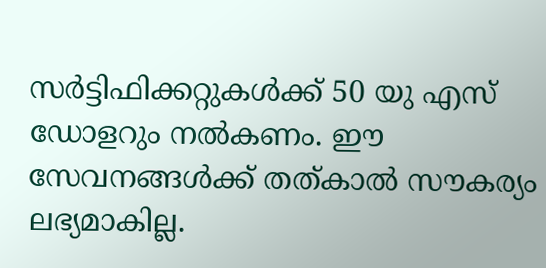സർട്ടിഫിക്കറ്റുകൾക്ക് 50 യു എസ് ഡോളറും നൽകണം. ഈ സേവനങ്ങൾക്ക് തത്കാൽ സൗകര്യം ലഭ്യമാകില്ല.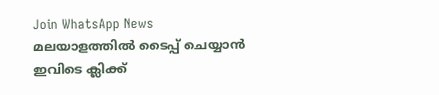Join WhatsApp News
മലയാളത്തില്‍ ടൈപ്പ് ചെയ്യാന്‍ ഇവിടെ ക്ലിക്ക്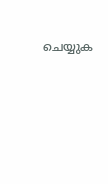ചെയ്യുക